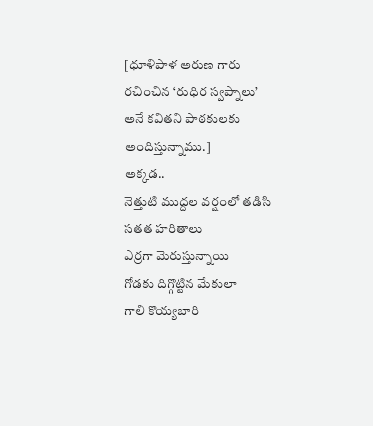[ధూళిపాళ అరుణ గారు రచించిన ‘రుధిర స్వప్నాలు’ అనే కవితని పాఠకులకు అందిస్తున్నాము.]
అక్కడ..
నెత్తుటి ముద్దల వర్షంలో తడిసి
సతత హరితాలు
ఎర్రగా మెరుస్తున్నాయి
గోడకు దిగ్గొట్టిన మేకులా
గాలి కొయ్యబారి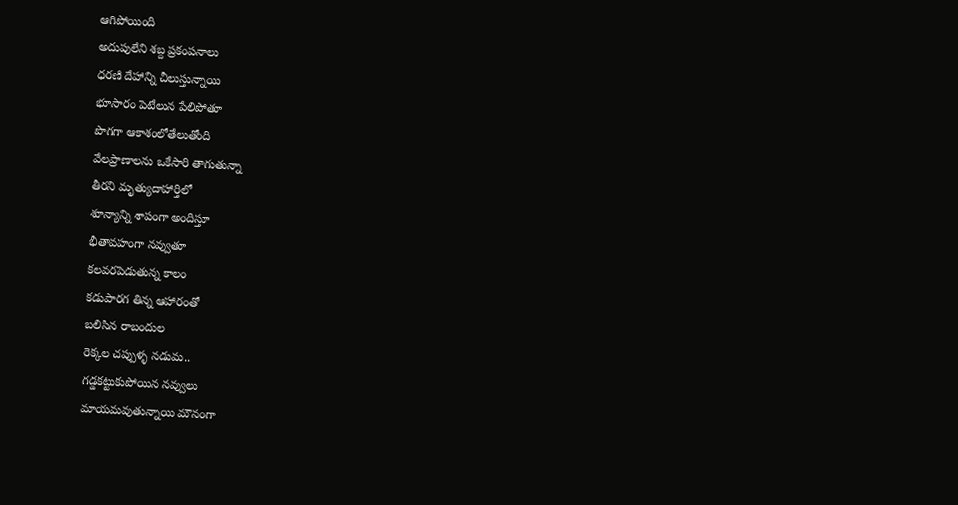ఆగిపోయింది
అదుపులేని శబ్ద ప్రకంపనాలు
ధరణి దేహాన్ని చీలుస్తున్నాయి
భూసారం పెటేలున పేలిపోతూ
పొగగా ఆకాశంలోతేలుతోంది
వేలప్రాణాలను ఒకేసారి తాగుతున్నా
తీరని మృత్యుదాహార్తిలో
శూన్యాన్ని శాపంగా అందిస్తూ
భీతావహంగా నవ్వుతూ
కలవరపెడుతున్న కాలం
కడుపారగ తిన్న ఆహారంతో
బలిసిన రాబందుల
రెక్కల చప్పుళ్ళ నడుమ..
గడ్డకట్టుకుపోయిన నవ్వులు
మాయమవుతున్నాయి మౌనంగా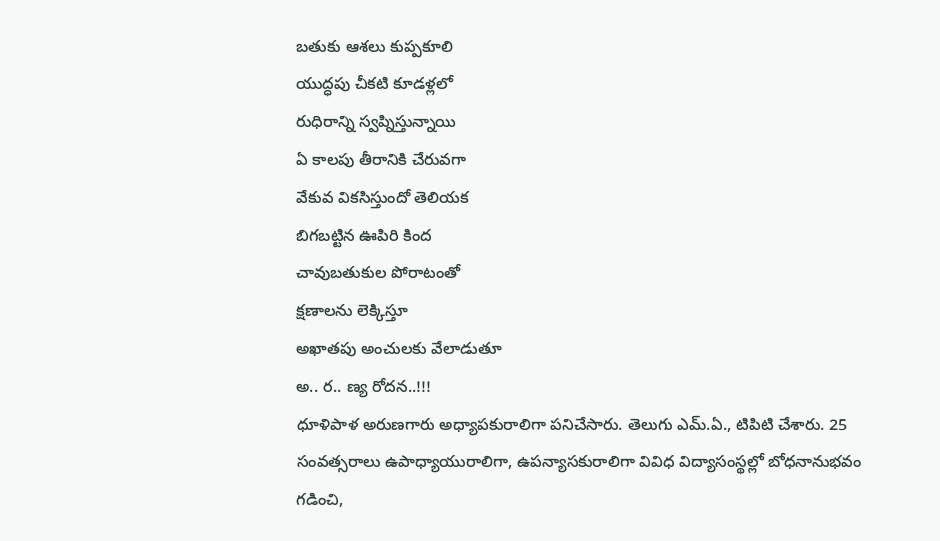బతుకు ఆశలు కుప్పకూలి
యుద్ధపు చీకటి కూడళ్లలో
రుధిరాన్ని స్వప్నిస్తున్నాయి
ఏ కాలపు తీరానికి చేరువగా
వేకువ వికసిస్తుందో తెలియక
బిగబట్టిన ఊపిరి కింద
చావుబతుకుల పోరాటంతో
క్షణాలను లెక్కిస్తూ
అఖాతపు అంచులకు వేలాడుతూ
అ.. ర.. ణ్య రోదన..!!!
ధూళిపాళ అరుణగారు అధ్యాపకురాలిగా పనిచేసారు. తెలుగు ఎమ్.ఏ., టిపిటి చేశారు. 25 సంవత్సరాలు ఉపాధ్యాయురాలిగా, ఉపన్యాసకురాలిగా వివిధ విద్యాసంస్థల్లో బోధనానుభవం గడించి,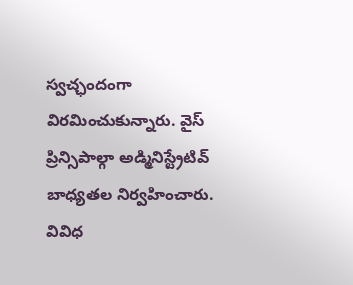స్వచ్ఛందంగా విరమించుకున్నారు. వైస్ ప్రిన్సిపాల్గా అడ్మినిస్ట్రేటివ్ బాధ్యతల నిర్వహించారు. వివిధ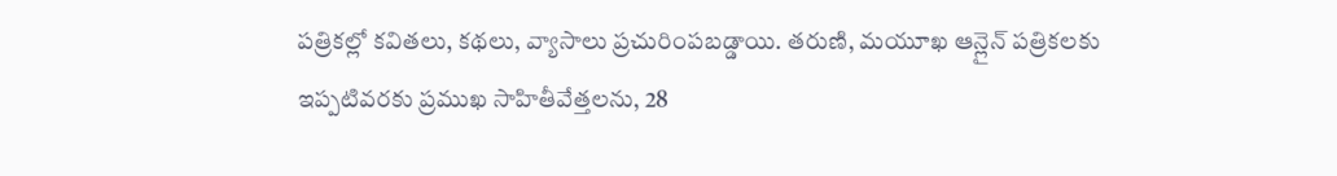పత్రికల్లో కవితలు, కథలు, వ్యాసాలు ప్రచురింపబడ్డాయి. తరుణి, మయూఖ ఆన్లైన్ పత్రికలకు ఇప్పటివరకు ప్రముఖ సాహితీవేత్తలను, 28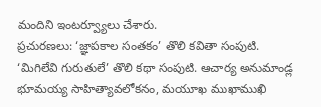మందిని ఇంటర్వ్యూలు చేశారు.
ప్రచురణలు: ‘జ్ఞాపకాల సంతకం’ తొలి కవితా సంపుటి. ‘మిగిలేవి గురుతులే’ తొలి కథా సంపుటి. ఆచార్య అనుమాండ్ల భూమయ్య సాహిత్యావలోకనం, మయూఖ ముఖాముఖి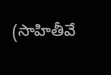(సాహితీవే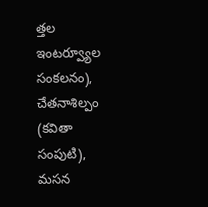త్తల ఇంటర్వ్యూల సంకలనం), చేతనాశిల్పం (కవితా సంపుటి), మసన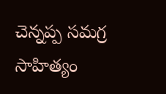చెన్నప్ప సమగ్ర సాహిత్యం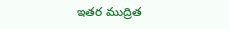ఇతర ముద్రిత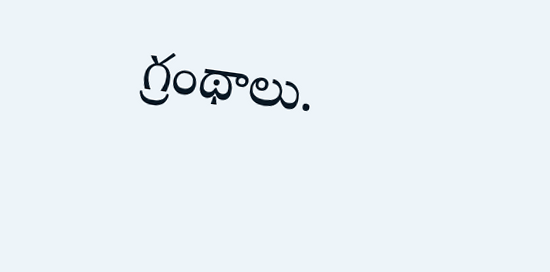గ్రంథాలు.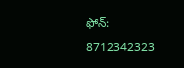ఫోన్: 8712342323